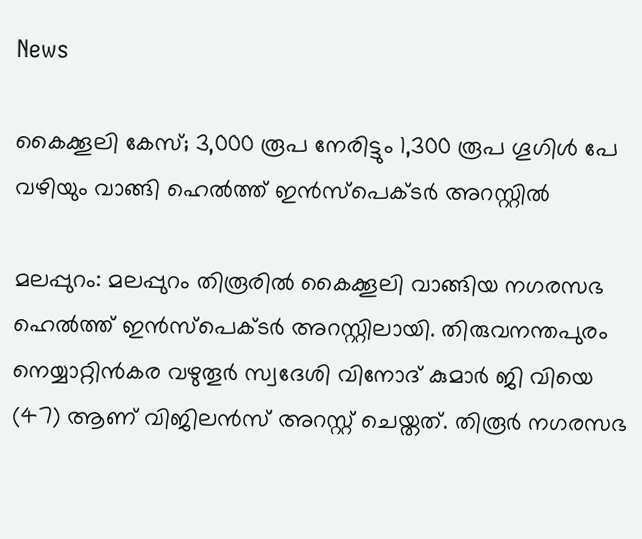News

കൈക്കൂലി കേസ്; 3,000 രൂപ നേരിട്ടും 1,300 രൂപ ഗൂഗിൾ പേ വഴിയും വാങ്ങി ഹെൽത്ത് ഇൻസ്പെക്ടർ അറസ്റ്റിൽ

മലപ്പുറം: മലപ്പുറം തിരൂരിൽ കൈക്കൂലി വാങ്ങിയ നഗരസഭ ഹെൽത്ത് ഇൻസ്പെക്ടർ അറസ്റ്റിലായി. തിരുവനന്തപുരം നെയ്യാറ്റിൻകര വഴുതൂർ സ്വദേശി വിനോദ് കുമാർ ജി വിയെ (47) ആണ് വിജിലൻസ് അറസ്റ്റ് ചെയ്തത്. തിരൂർ നഗരസഭ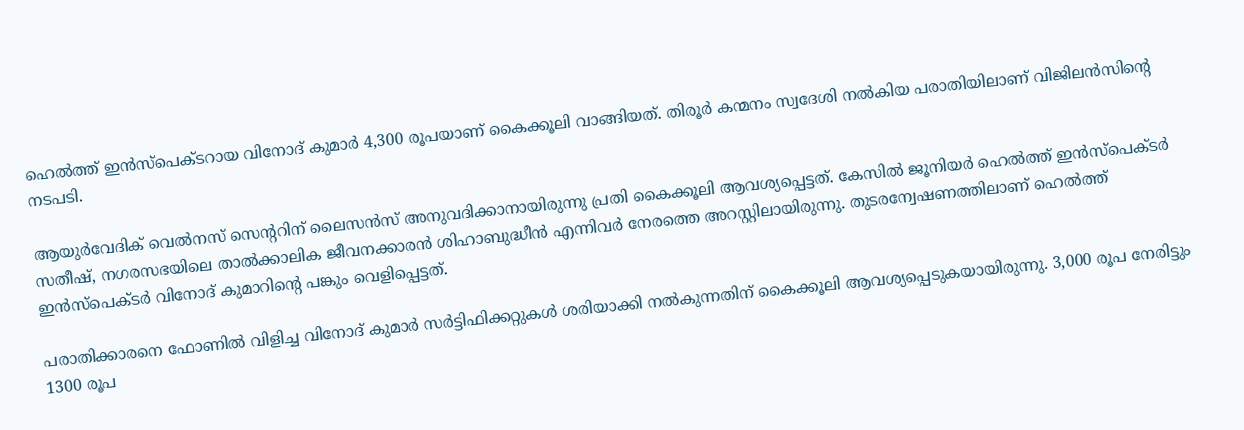ഹെൽത്ത് ഇൻസ്പെക്ടറായ വിനോദ് കുമാർ 4,300 രൂപയാണ് കൈക്കൂലി വാങ്ങിയത്. തിരൂര്‍ കന്മനം സ്വദേശി നൽകിയ പരാതിയിലാണ് വിജിലൻസിൻ്റെ നടപടി.

ആയുർവേദിക് വെൽനസ് സെൻ്ററിന് ലൈസൻസ് അനുവദിക്കാനായിരുന്നു പ്രതി കൈക്കൂലി ആവശ്യപ്പെട്ടത്. കേസിൽ ജൂനിയർ ഹെൽത്ത് ഇൻസ്പെക്ടർ സതീഷ്, നഗരസഭയിലെ താൽക്കാലിക ജീവനക്കാരൻ ശിഹാബുദ്ധീൻ എന്നിവർ നേരത്തെ അറസ്റ്റിലായിരുന്നു. തുടരന്വേഷണത്തിലാണ് ഹെൽത്ത് ഇൻസ്പെക്ടർ വിനോദ് കുമാറിൻ്റെ പങ്കും വെളിപ്പെട്ടത്.

പരാതിക്കാരനെ ഫോണില്‍ വിളിച്ച വിനോദ് കുമാർ സര്‍ട്ടിഫിക്കറ്റുകള്‍ ശരിയാക്കി നല്‍കുന്നതിന് കൈക്കൂലി ആവശ്യപ്പെടുകയായിരുന്നു. 3,000 രൂപ നേരിട്ടും 1300 രൂപ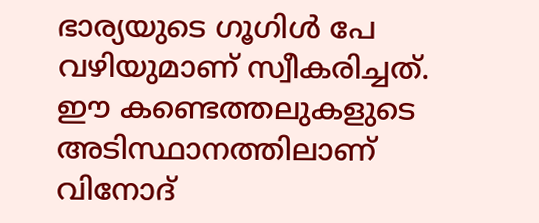ഭാര്യയുടെ ഗൂഗിൾ പേ വഴിയുമാണ് സ്വീകരിച്ചത്. ഈ കണ്ടെത്തലുകളുടെ അടിസ്ഥാനത്തിലാണ് വിനോദ്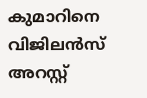കുമാറിനെ വിജിലന്‍സ് അറസ്റ്റ്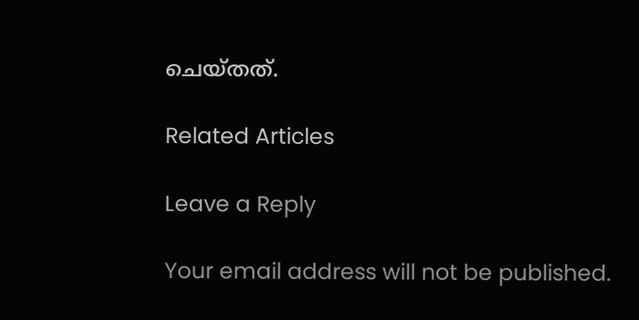ചെയ്തത്.

Related Articles

Leave a Reply

Your email address will not be published.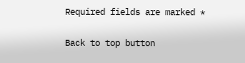Required fields are marked *

Back to top button